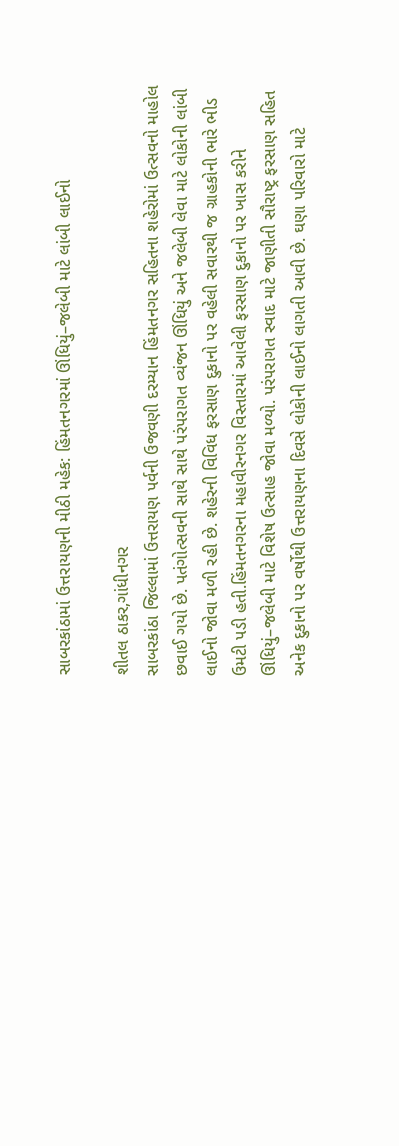સાબરકાંઠામાં ઉત્તરાયણની મીઠી મહેક: હિંમતનગરમાં ઊંધિયું–જલેબી માટે લાંબી લાઈનો

શીતલ ઠાકર,ગાંધીનગર
સાબરકાંઠા જિલ્લામાં ઉત્તરાયણ પર્વની ઉજવણી દરમ્યાન હિંમતનગર સહિતના શહેરોમાં ઉત્સવનો માહોલ છવાઈ ગયો છે. પતંગોત્સવની સાથે સાથે પરંપરાગત વ્યંજન ઊંધિયું અને જલેબી લેવા માટે લોકોની લાંબી લાઈનો જોવા મળી રહી છે. શહેરની વિવિધ ફરસાણ દુકાનો પર વહેલી સવારથી જ ગ્રાહકોની ભારે ભીડ ઉમટી પડી હતી.હિંમતનગરના મહાવીરનગર વિસ્તારમાં આવેલી ફરસાણ દુકાનો પર ખાસ કરીને ઊંધિયું–જલેબી માટે વિશેષ ઉત્સાહ જોવા મળ્યો. પરંપરાગત સ્વાદ માટે જાણીતી સૌરાષ્ટ્ર ફરસાણ સહિત અનેક દુકાનો પર વર્ષોથી ઉત્તરાયણના દિવસે લોકોની લાઈનો લાગતી આવી છે. ઘણા પરિવારો માટે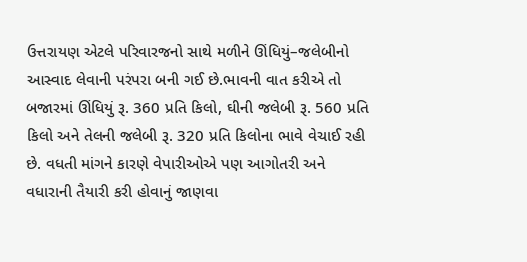ઉત્તરાયણ એટલે પરિવારજનો સાથે મળીને ઊંધિયું–જલેબીનો આસ્વાદ લેવાની પરંપરા બની ગઈ છે.ભાવની વાત કરીએ તો બજારમાં ઊંધિયું રૂ. 360 પ્રતિ કિલો, ઘીની જલેબી રૂ. 560 પ્રતિ કિલો અને તેલની જલેબી રૂ. 320 પ્રતિ કિલોના ભાવે વેચાઈ રહી છે. વધતી માંગને કારણે વેપારીઓએ પણ આગોતરી અને વધારાની તૈયારી કરી હોવાનું જાણવા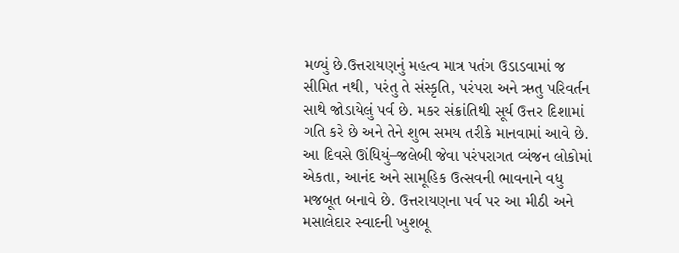મળ્યું છે.ઉત્તરાયણનું મહત્વ માત્ર પતંગ ઉડાડવામાં જ સીમિત નથી, પરંતુ તે સંસ્કૃતિ, પરંપરા અને ઋતુ પરિવર્તન સાથે જોડાયેલું પર્વ છે. મકર સંક્રાંતિથી સૂર્ય ઉત્તર દિશામાં ગતિ કરે છે અને તેને શુભ સમય તરીકે માનવામાં આવે છે. આ દિવસે ઊંધિયું–જલેબી જેવા પરંપરાગત વ્યંજન લોકોમાં એકતા, આનંદ અને સામૂહિક ઉત્સવની ભાવનાને વધુ મજબૂત બનાવે છે. ઉત્તરાયણના પર્વ પર આ મીઠી અને મસાલેદાર સ્વાદની ખુશબૂ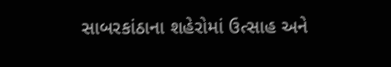સાબરકાંઠાના શહેરોમાં ઉત્સાહ અને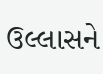ઉલ્લાસને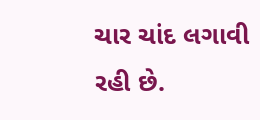ચાર ચાંદ લગાવી રહી છે.